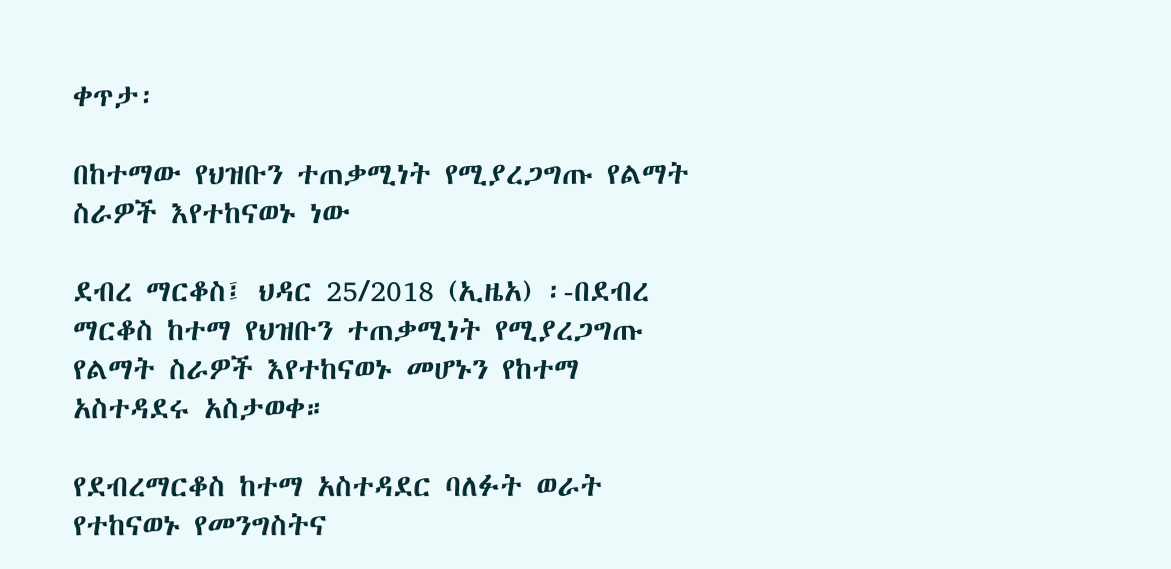ቀጥታ፡

በከተማው የህዝቡን ተጠቃሚነት የሚያረጋግጡ የልማት ስራዎች እየተከናወኑ ነው

ደብረ ማርቆስ፤ ህዳር 25/2018 (ኢዜአ) ፡-በደብረ ማርቆስ ከተማ የህዝቡን ተጠቃሚነት የሚያረጋግጡ  የልማት ስራዎች እየተከናወኑ መሆኑን የከተማ አስተዳደሩ አስታወቀ።

የደብረማርቆስ ከተማ አስተዳደር ባለፉት ወራት የተከናወኑ የመንግስትና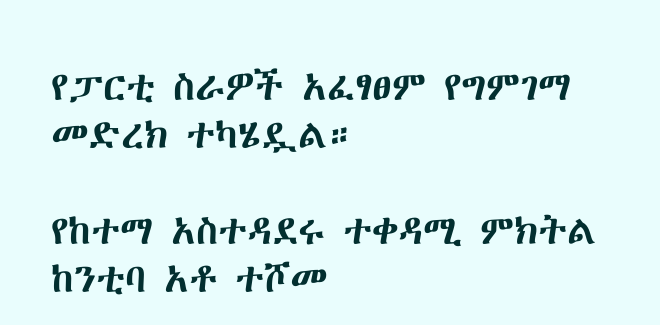የፓርቲ ስራዎች አፈፃፀም የግምገማ መድረክ ተካሄዷል።

የከተማ አስተዳደሩ ተቀዳሚ ምክትል ከንቲባ አቶ ተሾመ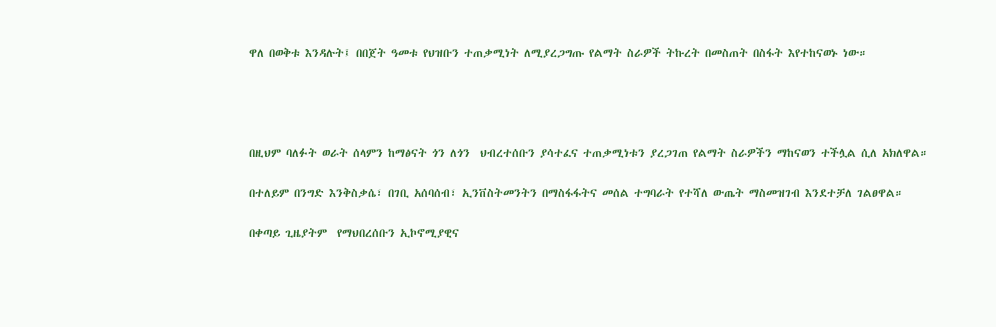ዋለ በወቅቱ እንዳሉት፤ በበጀት ዓመቱ የህዝቡን ተጠቃሚነት ለሚያረጋግጡ የልማት ስራዎች ትኩረት በመስጠት በስፋት እየተከናወኑ ነው።




በዚህም ባለፉት ወራት ሰላምን ከማፅናት ጎን ለጎን  ህብረተሰቡን ያሳተፈና ተጠቃሚነቱን ያረጋገጠ የልማት ስራዎችን ማከናወን ተችሏል ሲለ አክለዋል።

በተለይም በንግድ እንቅስቃሴ፣ በገቢ አሰባሰብ፣ ኢንቨስትመንትን በማስፋፋትና መሰል ተግባራት የተሻለ ውጤት ማስመዝገብ እንደተቻለ ገልፀዋል።

በቀጣይ ጊዜያትም  የማህበረሰቡን ኢኮኖሚያዊና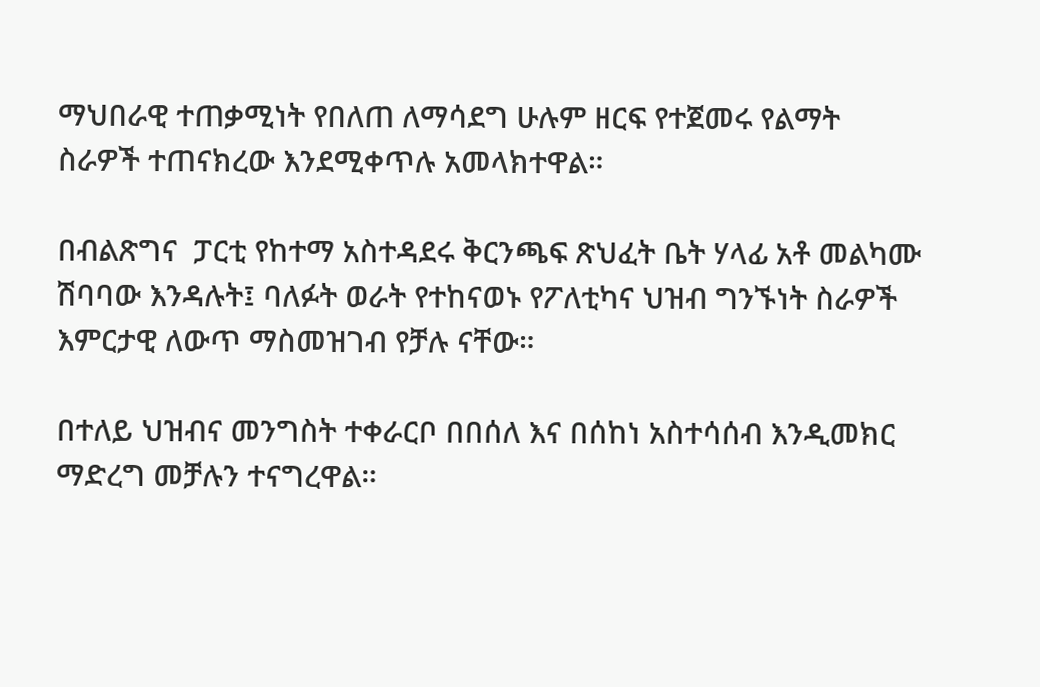ማህበራዊ ተጠቃሚነት የበለጠ ለማሳደግ ሁሉም ዘርፍ የተጀመሩ የልማት ስራዎች ተጠናክረው እንደሚቀጥሉ አመላክተዋል።

በብልጽግና  ፓርቲ የከተማ አስተዳደሩ ቅርንጫፍ ጽህፈት ቤት ሃላፊ አቶ መልካሙ ሽባባው እንዳሉት፤ ባለፉት ወራት የተከናወኑ የፖለቲካና ህዝብ ግንኙነት ስራዎች እምርታዊ ለውጥ ማስመዝገብ የቻሉ ናቸው።

በተለይ ህዝብና መንግስት ተቀራርቦ በበሰለ እና በሰከነ አስተሳሰብ እንዲመክር ማድረግ መቻሉን ተናግረዋል።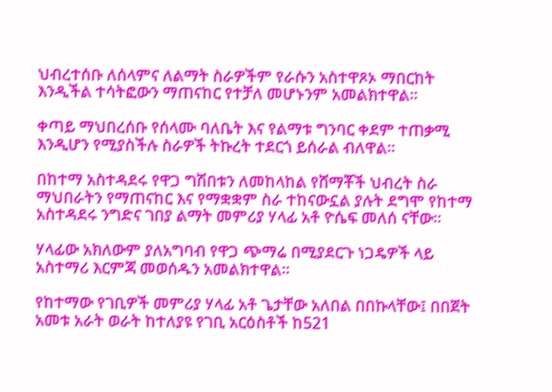ህብረተሰቡ ለሰላምና ለልማት ስራዎችም የራሱን አስተዋጾኦ ማበርከት እንዲችል ተሳትፎውን ማጠናከር የተቻለ መሆኑንም አመልክተዋል።

ቀጣይ ማህበረሰቡ የሰላሙ ባለቤት እና የልማቱ ግንባር ቀደም ተጠቃሚ እንዲሆን የሚያስችሉ ስራዎች ትኩረት ተደርጎ ይሰራል ብለዋል።

በከተማ አስተዳደሩ የዋጋ ግሽበቱን ለመከላከል የሸማቾች ህብረት ስራ ማህበራትን የማጠናከር እና የማቋቋም ስራ ተከናውኗል ያሉት ደግሞ የከተማ አስተዳደሩ ንግድና ገበያ ልማት መምሪያ ሃላፊ አቶ ዮሴፍ መለሰ ናቸው።

ሃላፊው አክለውም ያለአግባብ የዋጋ ጭማሬ በሚያደርጉ ነጋዴዎች ላይ አስተማሪ እርምጃ መወሰዱን አመልክተዋል።

የከተማው የገቢዎች መምሪያ ሃላፊ አቶ ጌታቸው አለበል በበኩላቸው፤ በበጀት አመቱ አራት ወራት ከተለያዩ የገቢ አርዕስቶች ከ521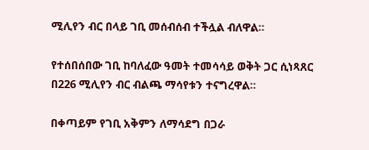ሚሊየን ብር በላይ ገቢ መሰብሰብ ተችሏል ብለዋል።

የተሰበሰበው ገቢ ከባለፈው ዓመት ተመሳሳይ ወቅት ጋር ሲነጻጸር በ226 ሚሊየን ብር ብልጫ ማሳየቱን ተናግረዋል።

በቀጣይም የገቢ አቅምን ለማሳደግ በጋራ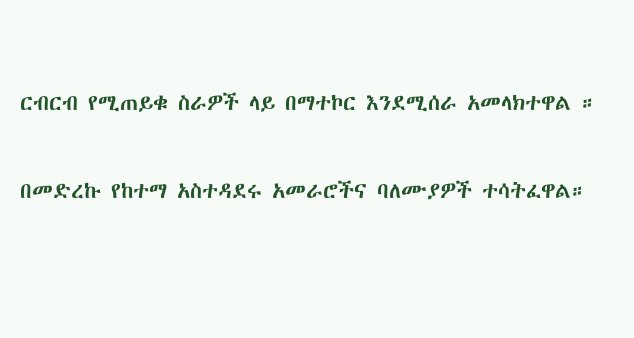ርብርብ የሚጠይቁ ስራዎች ላይ በማተኮር እንደሚሰራ አመላክተዋል ።

በመድረኩ የከተማ አስተዳደሩ አመራሮችና ባለሙያዎች ተሳትፈዋል።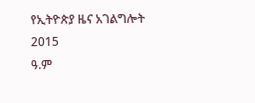የኢትዮጵያ ዜና አገልግሎት
2015
ዓ.ም